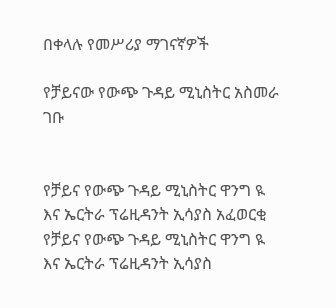በቀላሉ የመሥሪያ ማገናኛዎች

የቻይናው የውጭ ጉዳይ ሚኒስትር አስመራ ገቡ


የቻይና የውጭ ጉዳይ ሚኒስትር ዋንግ ዪ እና ኤርትራ ፕሬዚዳንት ኢሳያስ አፈወርቂ
የቻይና የውጭ ጉዳይ ሚኒስትር ዋንግ ዪ እና ኤርትራ ፕሬዚዳንት ኢሳያስ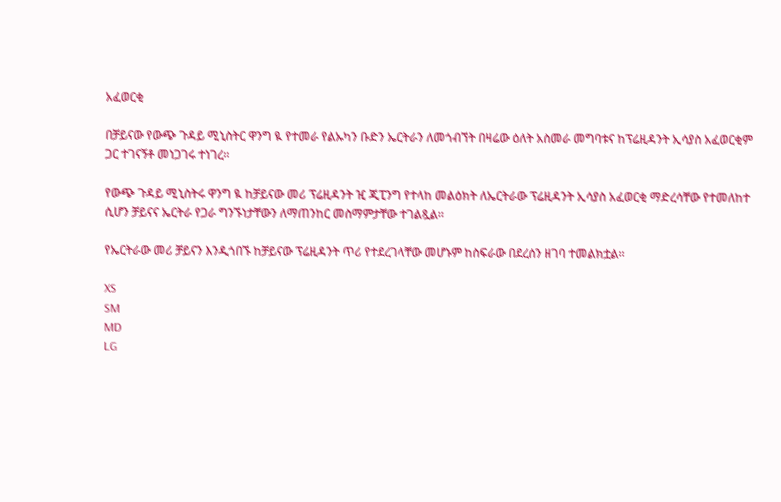አፈወርቂ

በቻይናው የውጭ ጉዳይ ሚኒስትር ዋንግ ዪ የተመራ የልኡካን ቡድን ኤርትራን ለመጎብኘት በዛሬው ዕለት አስመራ መግባቱና ከፕሬዚዳንት ኢሳያስ አፈወርቂም ጋር ተገናኝቶ መነጋገሩ ተነገረ፡፡

የውጭ ጉዳይ ሚኒስትሩ ዋንግ ዪ ከቻይናው መሪ ፕሬዚዳንት ዢ ጂፒንግ የተላከ መልዕክት ለኤርትራው ፕሬዚዳንት ኢሳያስ አፈወርቂ ማድረሳቸው የተመለከተ ሲሆን ቻይናና ኤርትራ የጋራ ግንኙነታቸውን ለማጠንከር መስማምታቸው ተገልጿል፡፡

የኤርትራው መሪ ቻይናን እንዲጎበኙ ከቻይናው ፕሬዚዳንት ጥሪ የተደረገላቸው መሆኑም ከስፍራው በደረሰን ዘገባ ተመልክቷል፡፡

XS
SM
MD
LG